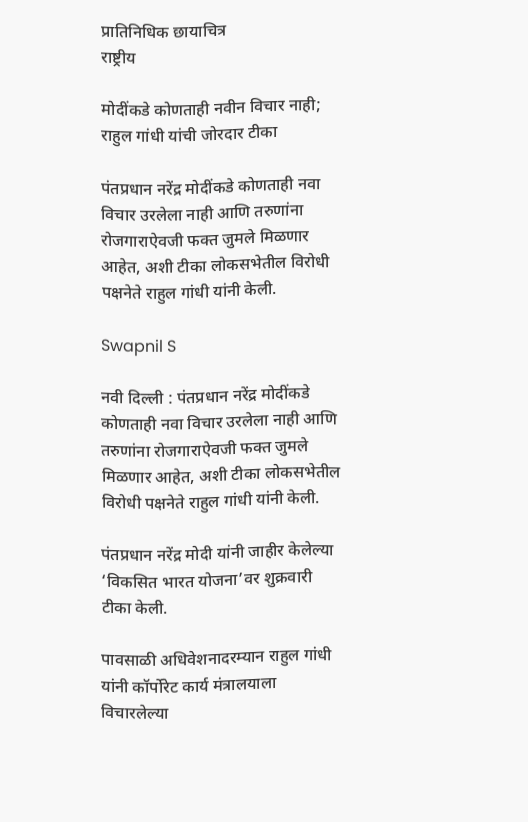प्रातिनिधिक छायाचित्र
राष्ट्रीय

मोदींकडे कोणताही नवीन विचार नाही; राहुल गांधी यांची जोरदार टीका

पंतप्रधान नरेंद्र मोदींकडे कोणताही नवा विचार उरलेला नाही आणि तरुणांना रोजगाराऐवजी फक्त जुमले मिळणार आहेत, अशी टीका लोकसभेतील विरोधी पक्षनेते राहुल गांधी यांनी केली.

Swapnil S

नवी दिल्ली : पंतप्रधान नरेंद्र मोदींकडे कोणताही नवा विचार उरलेला नाही आणि तरुणांना रोजगाराऐवजी फक्त जुमले मिळणार आहेत, अशी टीका लोकसभेतील विरोधी पक्षनेते राहुल गांधी यांनी केली.

पंतप्रधान नरेंद्र मोदी यांनी जाहीर केलेल्या ‘विकसित भारत योजना’वर शुक्रवारी टीका केली.

पावसाळी अधिवेशनादरम्यान राहुल गांधी यांनी कॉर्पोरेट कार्य मंत्रालयाला विचारलेल्या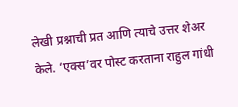लेखी प्रश्नाची प्रत आणि त्याचे उत्तर शेअर केले. ‘एक्स’वर पोस्ट करताना राहुल गांधी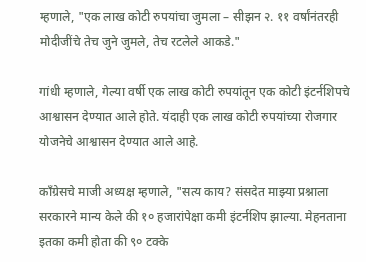म्हणाले, "एक लाख कोटी रुपयांचा जुमला – सीझन २. ११ वर्षांनंतरही मोदीजींचे तेच जुने जुमले, तेच रटलेले आकडे."

गांधी म्हणाले, गेल्या वर्षी एक लाख कोटी रुपयांतून एक कोटी इंटर्नशिपचे आश्वासन देण्यात आले होते. यंदाही एक लाख कोटी रुपयांच्या रोजगार योजनेचे आश्वासन देण्यात आले आहे.

काँग्रेसचे माजी अध्यक्ष म्हणाले, "सत्य काय? संसदेत माझ्या प्रश्नाला सरकारने मान्य केले की १० हजारांपेक्षा कमी इंटर्नशिप झाल्या. मेहनताना इतका कमी होता की ९० टक्के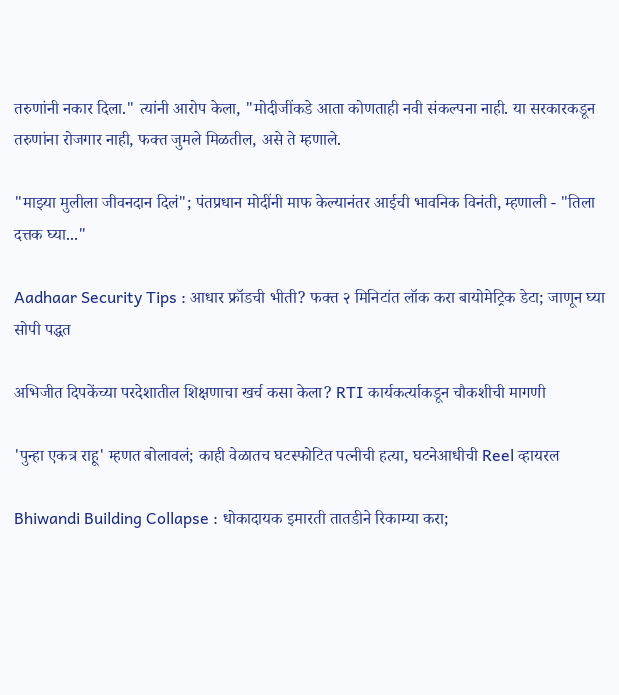तरुणांनी नकार दिला." त्यांनी आरोप केला, "मोदीजींकडे आता कोणताही नवी संकल्पना नाही. या सरकारकडून तरुणांना रोजगार नाही, फक्त जुमले मिळतील, असे ते म्हणाले.

"माझ्या मुलीला जीवनदान दिलं"; पंतप्रधान मोदींनी माफ केल्यानंतर आईची भावनिक विनंती, म्हणाली - "तिला दत्तक घ्या..."

Aadhaar Security Tips : आधार फ्रॉडची भीती? फक्त २ मिनिटांत लॉक करा बायोमेट्रिक डेटा; जाणून घ्या सोपी पद्धत

अभिजीत दिपकेंच्या परदेशातील शिक्षणाचा खर्च कसा केला? RTI कार्यकर्त्याकडून चौकशीची मागणी

'पुन्हा एकत्र राहू' म्हणत बोलावलं; काही वेळातच घटस्फोटित पत्नीची हत्या, घटनेआधीची Reel व्हायरल

Bhiwandi Building Collapse : धोकादायक इमारती तातडीने रिकाम्या करा;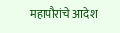महापौरांचे आदेश